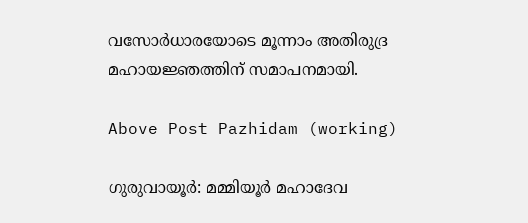വസോര്‍ധാരയോടെ മൂന്നാം അതിരുദ്ര മഹായജ്ഞത്തിന് സമാപനമായി.

Above Post Pazhidam (working)

ഗുരുവായൂര്‍: മമ്മിയൂര്‍ മഹാദേവ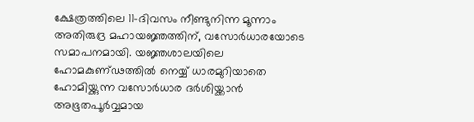ക്ഷേത്രത്തിലെ 11-ദിവസം നീണ്ടുനിന്ന മൂന്നാം അതിരുദ്ര മഹായജ്ഞത്തിന്, വസോര്‍ധാരയോടെ സമാപനമായി. യജ്ഞശാലയിലെ ഹോമകുണ്ഢത്തില്‍ നെയ്യ് ധാരമുറിയാതെ ഹോമിയ്ക്കുന്ന വസോര്‍ധാര ദര്‍ശിയ്ക്കാന്‍ അഭൂതപൂര്‍വ്വമായ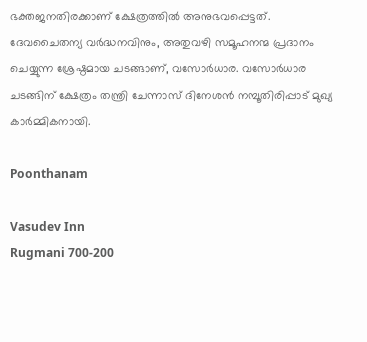ഭക്തജനതിരക്കാണ് ക്ഷേത്രത്തില്‍ അനുഭവപ്പെട്ടത്. ദേവചൈതന്യ വര്‍ദ്ധനവിനും, അതുവഴി സമൂഹനന്മ പ്രദാനം ചെയ്യുന്ന ശ്രേഷ്ഠമായ ചടങ്ങാണ്, വസോര്‍ധാര. വസോര്‍ധാര ചടങ്ങിന് ക്ഷേത്രം തന്ത്രി ചേന്നാസ് ദിനേശന്‍ നമ്പൂതിരിപ്പാട് മുഖ്യ കാര്‍മ്മികനായി.

Poonthanam

Vasudev Inn
Rugmani 700-200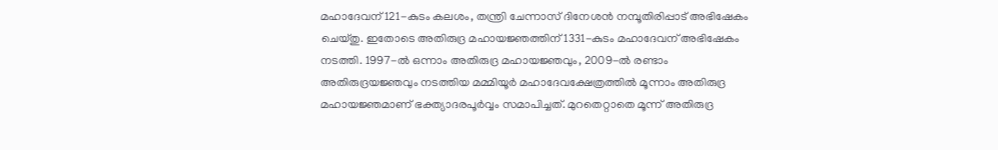മഹാദേവന് 121-കുടം കലശം, തന്ത്രി ചേന്നാസ് ദിനേശന്‍ നമ്പൂതിരിപ്പാട് അഭിഷേകം ചെയ്തു. ഇതോടെ അതിരുദ്ര മഹായജ്ഞത്തിന് 1331-കുടം മഹാദേവന് അഭിഷേകം നടത്തി. 1997-ല്‍ ഒന്നാം അതിരുദ്ര മഹായജ്ഞവും, 2009-ല്‍ രണ്ടാം അതിരുദ്രയജ്ഞവും നടത്തിയ മമ്മിയൂര്‍ മഹാദേവക്ഷേത്രത്തില്‍ മൂന്നാം അതിരുദ്ര മഹായജ്ഞമാണ് ഭക്ത്യാദരപൂര്‍വ്വം സമാപിച്ചത്. മുറതെറ്റാതെ മൂന്ന് അതിരുദ്ര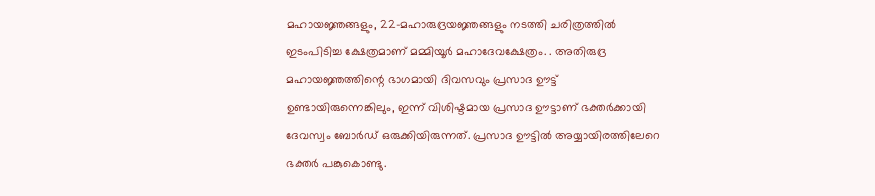മഹായജ്ഞങ്ങളും, 22-മഹാരുദ്രയജ്ഞങ്ങളും നടത്തി ചരിത്രത്തില്‍ ഇടംപിടിച്ച ക്ഷേത്രമാണ് മമ്മിയൂര്‍ മഹാദേവക്ഷേത്രം. . അതിരുദ്ര മഹായജ്ഞത്തിന്റെ ഭാഗമായി ദിവസവും പ്രസാദ ഊട്ട് ഉണ്ടായിരുന്നെങ്കിലും, ഇന്ന് വിശിഷ്ടമായ പ്രസാദ ഊട്ടാണ് ഭക്തര്‍ക്കായി ദേവസ്വം ബോര്‍ഡ് ഒരുക്കിയിരുന്നത്. പ്രസാദ ഊട്ടില്‍ അയ്യായിരത്തിലേറെ ഭക്തര്‍ പങ്കുകൊണ്ടു.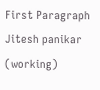First Paragraph Jitesh panikar (working)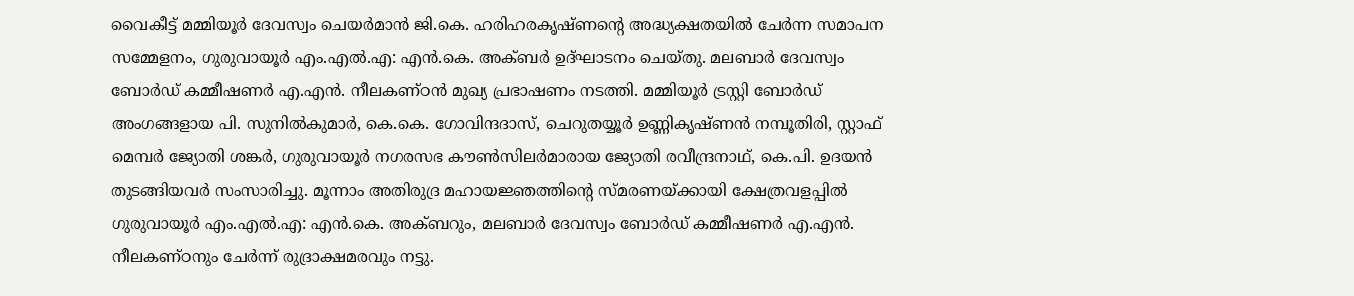വൈകീട്ട് മമ്മിയൂര്‍ ദേവസ്വം ചെയര്‍മാന്‍ ജി.കെ. ഹരിഹരകൃഷ്ണന്റെ അദ്ധ്യക്ഷതയില്‍ ചേര്‍ന്ന സമാപന സമ്മേളനം, ഗുരുവായൂര്‍ എം.എല്‍.എ: എന്‍.കെ. അക്ബര്‍ ഉദ്ഘാടനം ചെയ്തു. മലബാര്‍ ദേവസ്വം ബോര്‍ഡ് കമ്മീഷണര്‍ എ.എന്‍. നീലകണ്ഠന്‍ മുഖ്യ പ്രഭാഷണം നടത്തി. മമ്മിയൂര്‍ ട്രസ്റ്റി ബോര്‍ഡ് അംഗങ്ങളായ പി. സുനില്‍കുമാര്‍, കെ.കെ. ഗോവിന്ദദാസ്, ചെറുതയ്യൂര്‍ ഉണ്ണികൃഷ്ണന്‍ നമ്പൂതിരി, സ്റ്റാഫ് മെമ്പര്‍ ജ്യോതി ശങ്കര്‍, ഗുരുവായൂര്‍ നഗരസഭ കൗണ്‍സിലര്‍മാരായ ജ്യോതി രവീന്ദ്രനാഥ്, കെ.പി. ഉദയന്‍ തുടങ്ങിയവര്‍ സംസാരിച്ചു. മൂന്നാം അതിരുദ്ര മഹായജ്ഞത്തിന്റെ സ്മരണയ്ക്കായി ക്ഷേത്രവളപ്പില്‍ ഗുരുവായൂര്‍ എം.എല്‍.എ: എന്‍.കെ. അക്ബറും, മലബാര്‍ ദേവസ്വം ബോര്‍ഡ് കമ്മീഷണര്‍ എ.എന്‍. നീലകണ്ഠനും ചേര്‍ന്ന് രുദ്രാക്ഷമരവും നട്ടു.